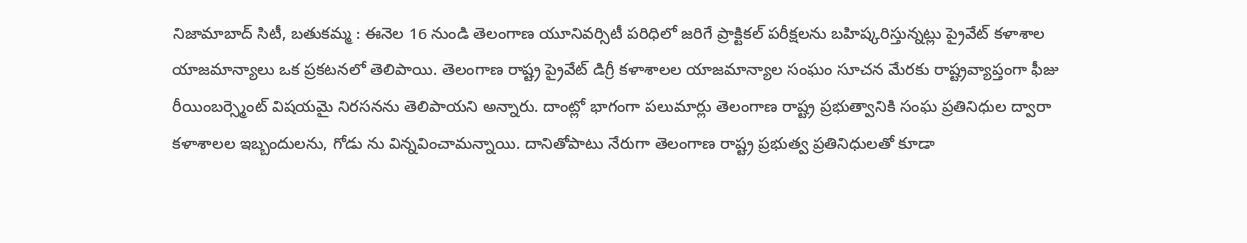నిజామాబాద్ సిటీ, బతుకమ్మ : ఈనెల 16 నుండి తెలంగాణ యూనివర్సిటీ పరిధిలో జరిగే ప్రాక్టికల్ పరీక్షలను బహిష్కరిస్తున్నట్లు ప్రైవేట్ కళాశాల యాజమాన్యాలు ఒక ప్రకటనలో తెలిపాయి. తెలంగాణ రాష్ట్ర ప్రైవేట్ డిగ్రీ కళాశాలల యాజమాన్యాల సంఘం సూచన మేరకు రాష్ట్రవ్యాప్తంగా ఫీజు రీయింబర్స్మెంట్ విషయమై నిరసనను తెలిపాయని అన్నారు. దాంట్లో భాగంగా పలుమార్లు తెలంగాణ రాష్ట్ర ప్రభుత్వానికి సంఘ ప్రతినిధుల ద్వారా కళాశాలల ఇబ్బందులను, గోడు ను విన్నవించామన్నాయి. దానితోపాటు నేరుగా తెలంగాణ రాష్ట్ర ప్రభుత్వ ప్రతినిధులతో కూడా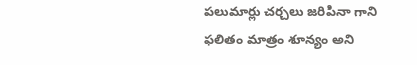పలుమార్లు చర్చలు జరిపినా గాని ఫలితం మాత్రం శూన్యం అని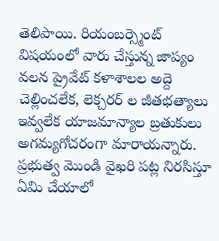తెలిపాయి. రియంబర్స్మెంట్ విషయంలో వారు చేస్తున్న జాప్యం వలన ప్రైవేట్ కళాశాలల అద్దె చెల్లించలేక, లెక్చరర్ ల జీతభత్యాలు ఇవ్వలేక యాజమాన్యాల బ్రతుకులు అగమ్యగోచరంగా మారాయన్నారు. ప్రభుత్వ మొండి వైఖరి పట్ల నిరసిస్తూ ఏమి చేయాలో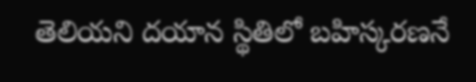తెలియని దయాన స్థితిలో బహిస్కరణనే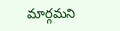మార్గమని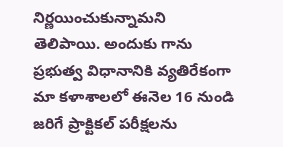నిర్ణయించుకున్నామని తెలిపాయి. అందుకు గాను ప్రభుత్వ విధానానికి వ్యతిరేకంగా మా కళాశాలలో ఈనెల 16 నుండి జరిగే ప్రాక్టికల్ పరీక్షలను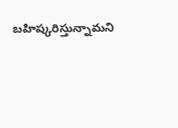బహిష్కరిస్తున్నామని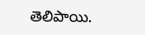తెలిపాయి.